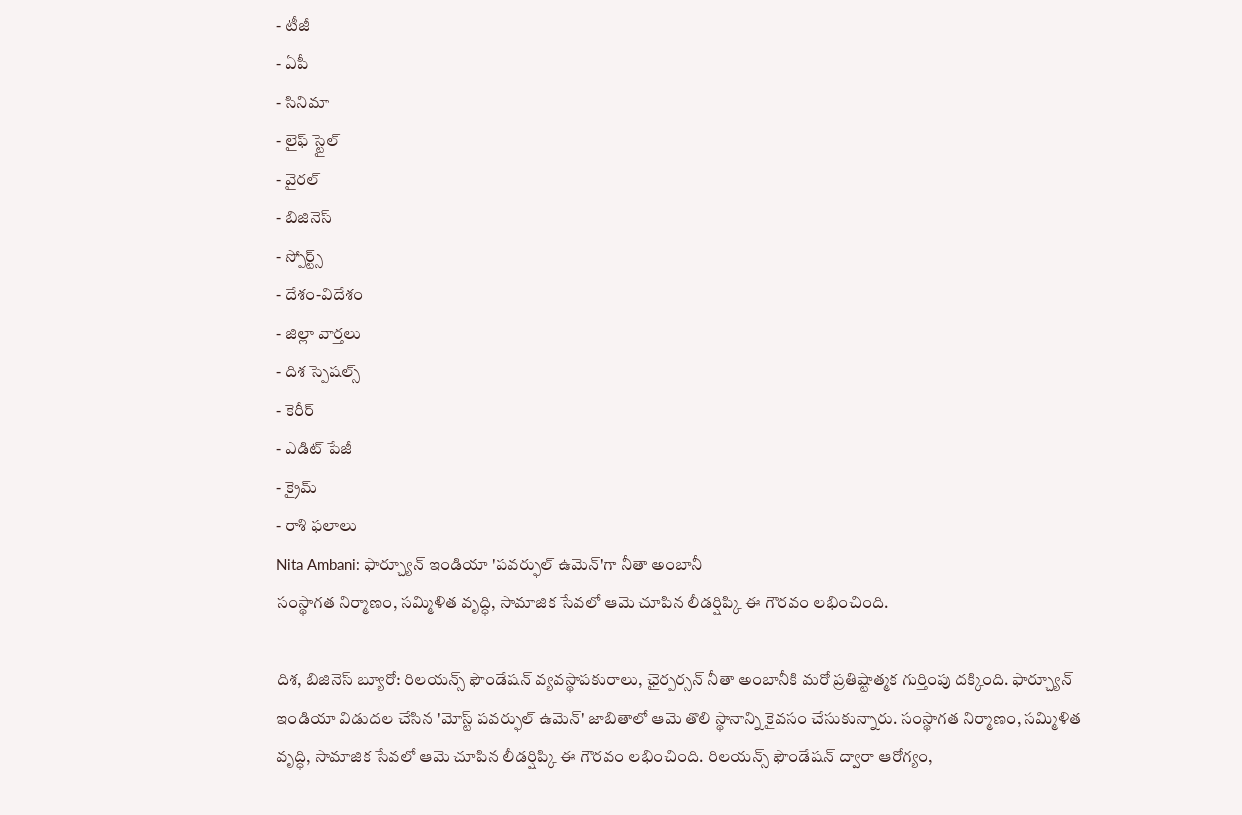- టీజీ
- ఏపీ
- సినిమా
- లైఫ్ స్టైల్
- వైరల్
- బిజినెస్
- స్పోర్ట్స్
- దేశం-విదేశం
- జిల్లా వార్తలు
- దిశ స్పెషల్స్
- కెరీర్
- ఎడిట్ పేజీ
- క్రైమ్
- రాశి ఫలాలు
Nita Ambani: ఫార్చ్యూన్ ఇండియా 'పవర్ఫుల్ ఉమెన్'గా నీతా అంబానీ
సంస్థాగత నిర్మాణం, సమ్మిళిత వృద్ధి, సామాజిక సేవలో ఆమె చూపిన లీడర్షిప్కి ఈ గౌరవం లభించింది.

దిశ, బిజినెస్ బ్యూరో: రిలయన్స్ ఫౌండేషన్ వ్యవస్థాపకురాలు, ఛైర్పర్సన్ నీతా అంబానీకి మరో ప్రతిష్టాత్మక గుర్తింపు దక్కింది. ఫార్చ్యూన్ ఇండియా విడుదల చేసిన 'మోస్ట్ పవర్ఫుల్ ఉమెన్' జాబితాలో ఆమె తొలి స్థానాన్ని కైవసం చేసుకున్నారు. సంస్థాగత నిర్మాణం, సమ్మిళిత వృద్ధి, సామాజిక సేవలో ఆమె చూపిన లీడర్షిప్కి ఈ గౌరవం లభించింది. రిలయన్స్ ఫౌండేషన్ ద్వారా ఆరోగ్యం,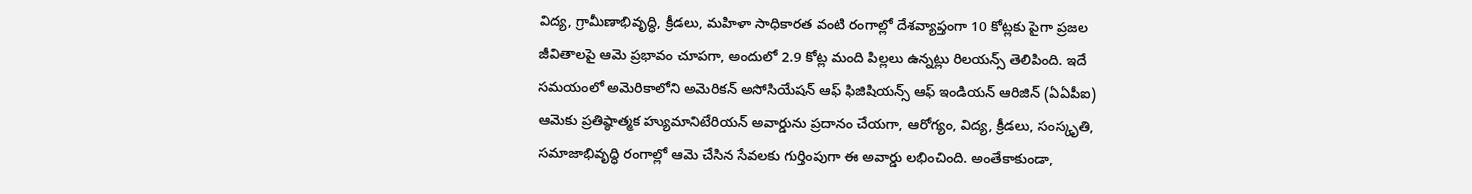విద్య, గ్రామీణాభివృద్ధి, క్రీడలు, మహిళా సాధికారత వంటి రంగాల్లో దేశవ్యాప్తంగా 10 కోట్లకు పైగా ప్రజల జీవితాలపై ఆమె ప్రభావం చూపగా, అందులో 2.9 కోట్ల మంది పిల్లలు ఉన్నట్లు రిలయన్స్ తెలిపింది. ఇదే సమయంలో అమెరికాలోని అమెరికన్ అసోసియేషన్ ఆఫ్ ఫిజిషియన్స్ ఆఫ్ ఇండియన్ ఆరిజిన్ (ఏఏపీఐ) ఆమెకు ప్రతిష్ఠాత్మక హ్యుమానిటేరియన్ అవార్డును ప్రదానం చేయగా, ఆరోగ్యం, విద్య, క్రీడలు, సంస్కృతి, సమాజాభివృద్ధి రంగాల్లో ఆమె చేసిన సేవలకు గుర్తింపుగా ఈ అవార్డు లభించింది. అంతేకాకుండా,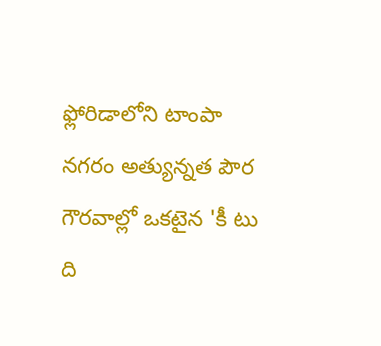ఫ్లోరిడాలోని టాంపా నగరం అత్యున్నత పౌర గౌరవాల్లో ఒకటైన 'కీ టు ది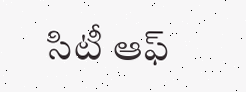సిటీ ఆఫ్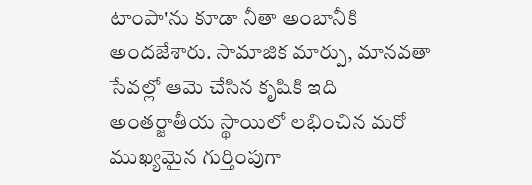టాంపా'ను కూడా నీతా అంబానీకి అందజేశారు. సామాజిక మార్పు, మానవతా సేవల్లో ఆమె చేసిన కృషికి ఇది అంతర్జాతీయ స్థాయిలో లభించిన మరో ముఖ్యమైన గుర్తింపుగా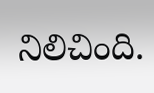నిలిచింది.